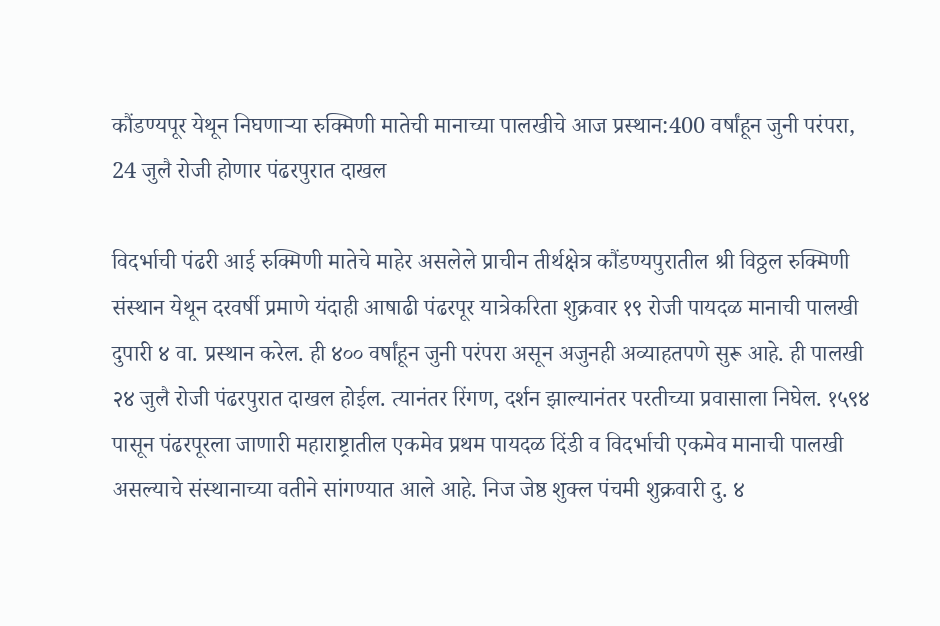कौंडण्यपूर येथून निघणाऱ्या रुक्मिणी मातेची मानाच्या पालखीचे आज प्रस्थान:400 वर्षांहून जुनी परंपरा, 24 जुलै रोजी होणार पंढरपुरात दाखल

विदर्भाची पंढरी आई रुक्मिणी मातेचे माहेर असलेले प्राचीन तीर्थक्षेत्र कौंडण्यपुरातील श्री विठ्ठल रुक्मिणी संस्थान येथून दरवर्षी प्रमाणे यंदाही आषाढी पंढरपूर यात्रेकरिता शुक्रवार १९ रोजी पायदळ मानाची पालखी दुपारी ४ वा. प्रस्थान करेल. ही ४०० वर्षांहून जुनी परंपरा असून अजुनही अव्याहतपणे सुरू आहे. ही पालखी २४ जुलै रोजी पंढरपुरात दाखल होईल. त्यानंतर रिंगण, दर्शन झाल्यानंतर परतीच्या प्रवासाला निघेल. १५९४ पासून पंढरपूरला जाणारी महाराष्ट्रातील एकमेव प्रथम पायदळ दिंडी व विदर्भाची एकमेव मानाची पालखी असल्याचे संस्थानाच्या वतीने सांगण्यात आले आहे. निज जेष्ठ शुक्ल पंचमी शुक्रवारी दु. ४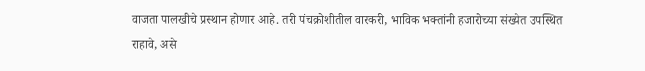वाजता पालखीचे प्रस्थान होणार आहे. तरी पंचक्रोशीतील वारकरी, भाविक भक्तांनी हजारोच्या संख्येत उपस्थित राहावे, असे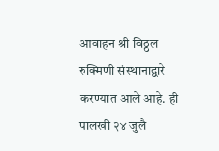आवाहन श्री विठ्ठल रुक्मिणी संस्थानाद्वारे करण्यात आले आहे. ही पालखी २४ जुलै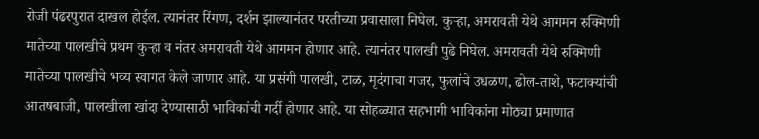रोजी पंढरपुरात दाखल होईल. त्यानंतर रिंगण, दर्शन झाल्यानंतर परतीच्या प्रवासाला निघेल. कुऱ्हा, अमरावती येथे आगमन रुक्मिणी मातेच्या पालखीचे प्रथम कुऱ्हा व नंतर अमरावती येथे आगमन होणार आहे. त्यानंतर पालखी पुढे निघेल. अमरावती येथे रुक्मिणी मातेच्या पालखीचे भव्य स्वागत केले जाणार आहे. या प्रसंगी पालखी, टाळ, मृदंगाचा गजर, फुलांचे उधळण, ढोल-ताशे, फटाक्यांची आतषबाजी, पालखीला खांदा देण्यासाठी भाविकांची गर्दी होणार आहे. या सोहळ्यात सहभागी भाविकांना मोठ्या प्रमाणात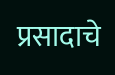प्रसादाचे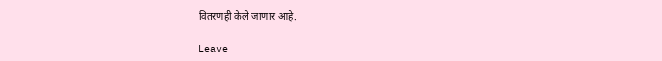वितरणही केले जाणार आहे.

Leave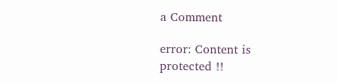a Comment

error: Content is protected !!